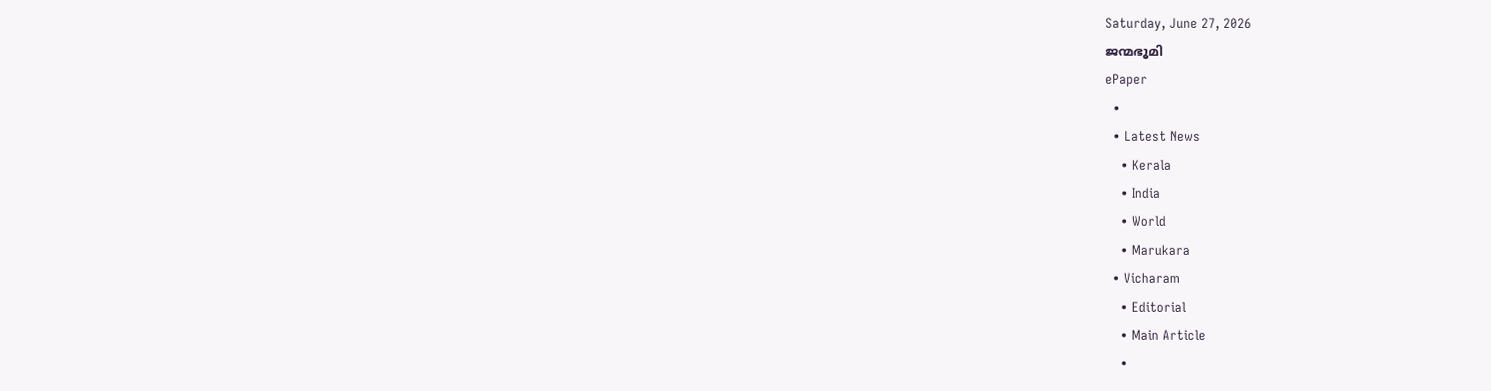Saturday, June 27, 2026
ജന്മഭൂമി
ePaper
  •
  • Latest News
    • Kerala
    • India
    • World
    • Marukara
  • Vicharam
    • Editorial
    • Main Article
    •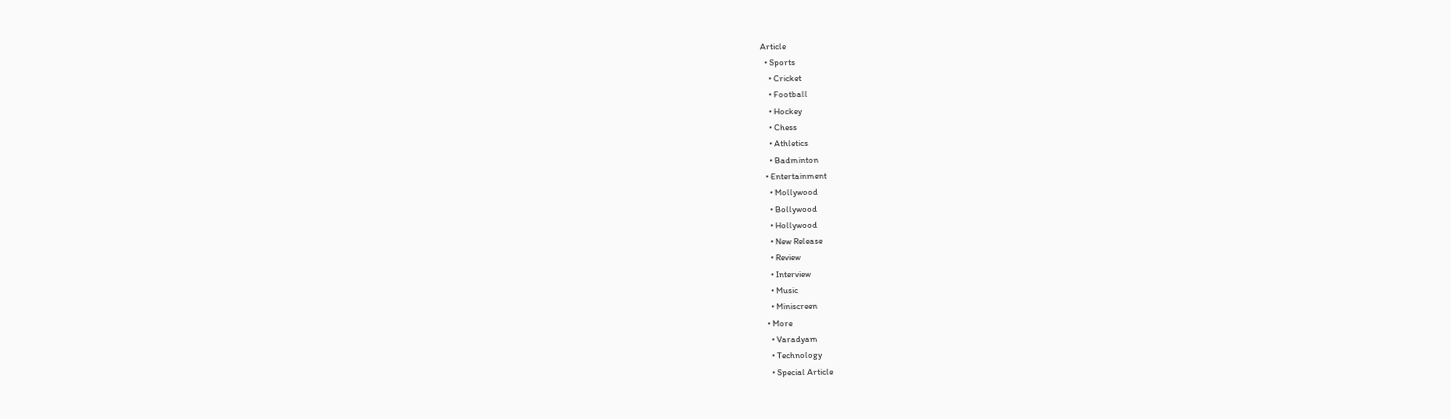Article
  • Sports
    • Cricket
    • Football
    • Hockey
    • Chess
    • Athletics
    • Badminton
  • Entertainment
    • Mollywood
    • Bollywood
    • Hollywood
    • New Release
    • Review
    • Interview
    • Music
    • Miniscreen
  • More
    • Varadyam
    • Technology
    • Special Article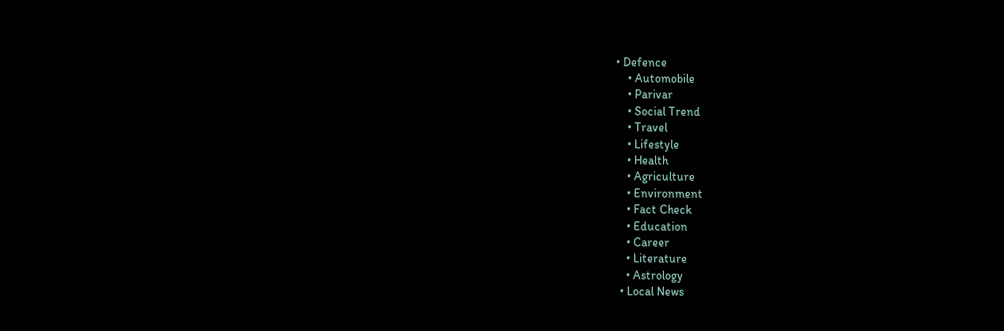• Defence
    • Automobile
    • Parivar
    • Social Trend
    • Travel
    • Lifestyle
    • Health
    • Agriculture
    • Environment
    • Fact Check
    • Education
    • Career
    • Literature
    • Astrology
  • Local News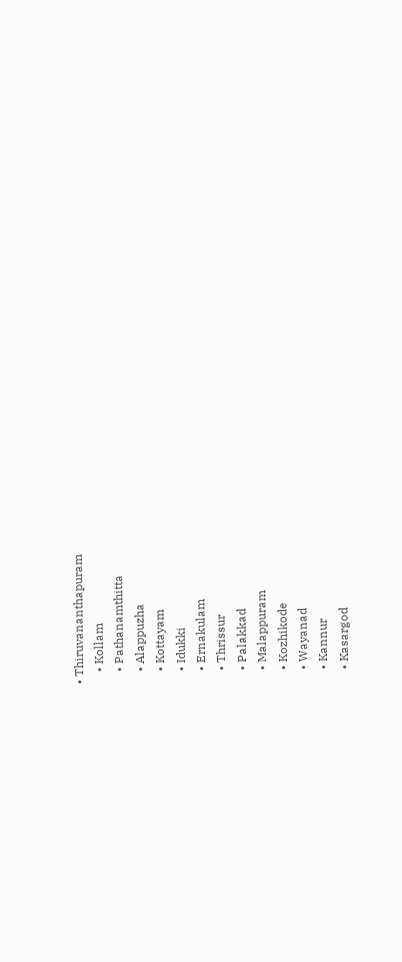• Thiruvananthapuram
    • Kollam
    • Pathanamthitta
    • Alappuzha
    • Kottayam
    • Idukki
    • Ernakulam
    • Thrissur
    • Palakkad
    • Malappuram
    • Kozhikode
    • Wayanad
    • Kannur
    • Kasargod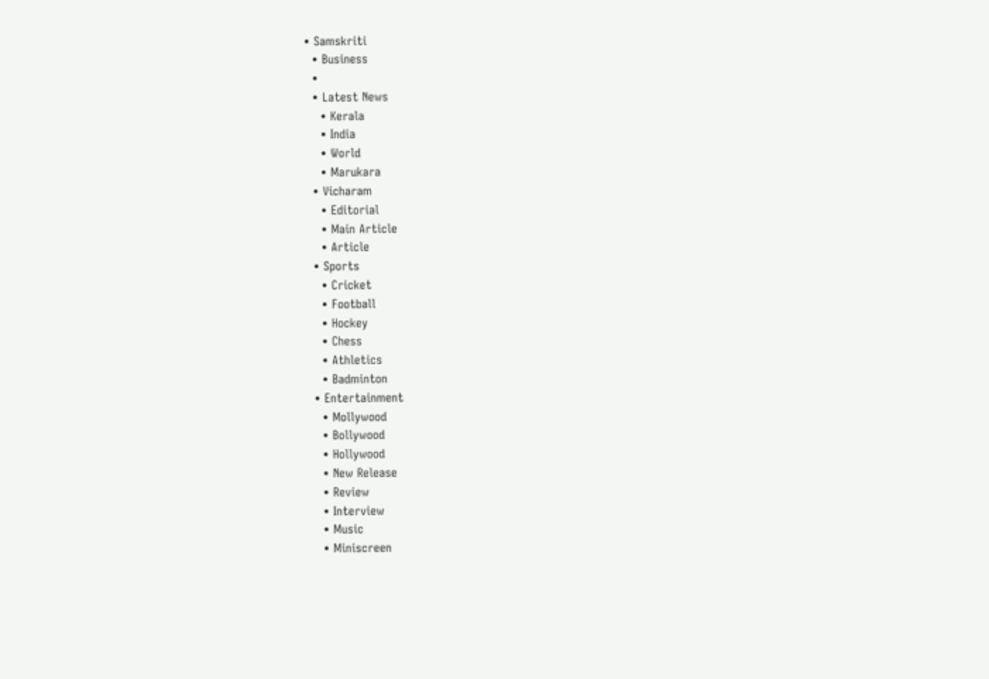• Samskriti
  • Business
  •
  • Latest News
    • Kerala
    • India
    • World
    • Marukara
  • Vicharam
    • Editorial
    • Main Article
    • Article
  • Sports
    • Cricket
    • Football
    • Hockey
    • Chess
    • Athletics
    • Badminton
  • Entertainment
    • Mollywood
    • Bollywood
    • Hollywood
    • New Release
    • Review
    • Interview
    • Music
    • Miniscreen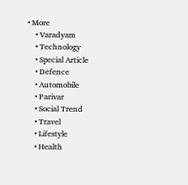• More
    • Varadyam
    • Technology
    • Special Article
    • Defence
    • Automobile
    • Parivar
    • Social Trend
    • Travel
    • Lifestyle
    • Health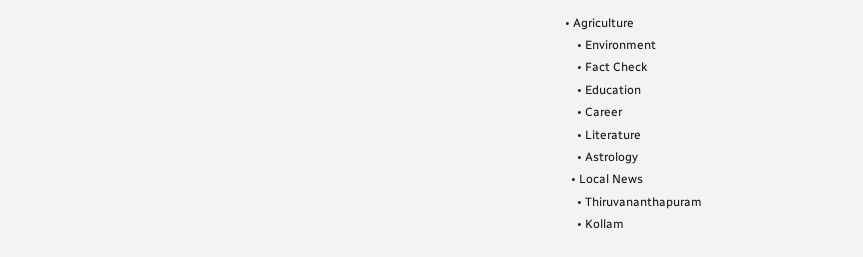• Agriculture
    • Environment
    • Fact Check
    • Education
    • Career
    • Literature
    • Astrology
  • Local News
    • Thiruvananthapuram
    • Kollam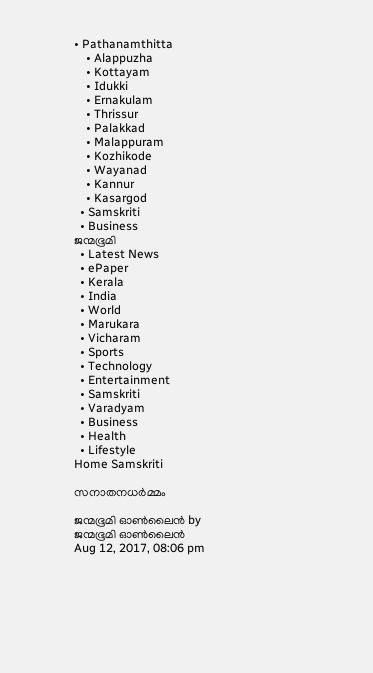• Pathanamthitta
    • Alappuzha
    • Kottayam
    • Idukki
    • Ernakulam
    • Thrissur
    • Palakkad
    • Malappuram
    • Kozhikode
    • Wayanad
    • Kannur
    • Kasargod
  • Samskriti
  • Business
ജന്മഭൂമി
  • Latest News
  • ePaper
  • Kerala
  • India
  • World
  • Marukara
  • Vicharam
  • Sports
  • Technology
  • Entertainment
  • Samskriti
  • Varadyam
  • Business
  • Health
  • Lifestyle
Home Samskriti

സനാതനധര്‍മ്മം

ജന്മഭൂമി ഓണ്‍ലൈന്‍ by ജന്മഭൂമി ഓണ്‍ലൈന്‍
Aug 12, 2017, 08:06 pm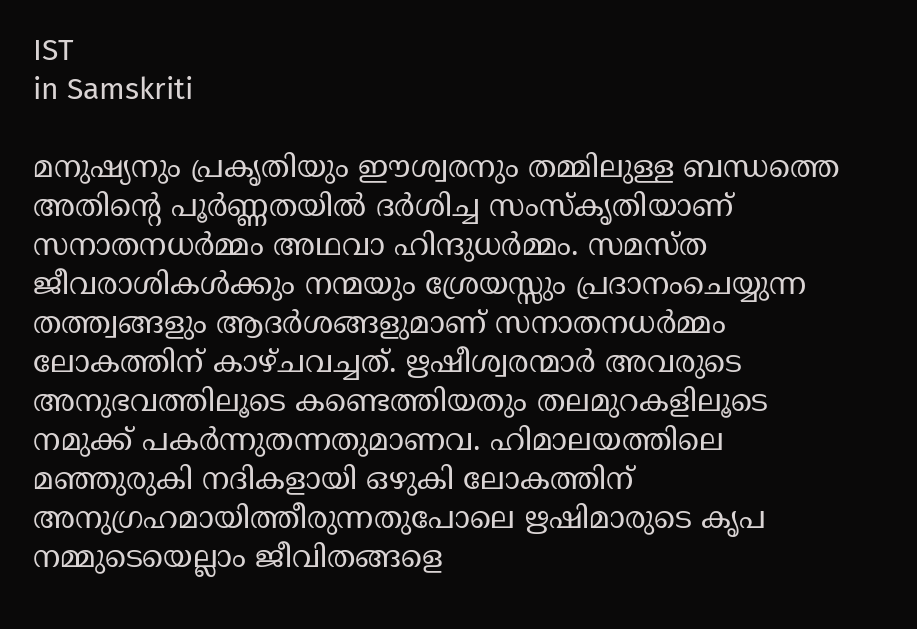IST
in Samskriti

മനുഷ്യനും പ്രകൃതിയും ഈശ്വരനും തമ്മിലുള്ള ബന്ധത്തെ അതിന്റെ പൂര്‍ണ്ണതയില്‍ ദര്‍ശിച്ച സംസ്‌കൃതിയാണ് സനാതനധര്‍മ്മം അഥവാ ഹിന്ദുധര്‍മ്മം. സമസ്ത ജീവരാശികള്‍ക്കും നന്മയും ശ്രേയസ്സും പ്രദാനംചെയ്യുന്ന തത്ത്വങ്ങളും ആദര്‍ശങ്ങളുമാണ് സനാതനധര്‍മ്മം ലോകത്തിന് കാഴ്ചവച്ചത്. ഋഷീശ്വരന്മാര്‍ അവരുടെ അനുഭവത്തിലൂടെ കണ്ടെത്തിയതും തലമുറകളിലൂടെ നമുക്ക് പകര്‍ന്നുതന്നതുമാണവ. ഹിമാലയത്തിലെ മഞ്ഞുരുകി നദികളായി ഒഴുകി ലോകത്തിന് അനുഗ്രഹമായിത്തീരുന്നതുപോലെ ഋഷിമാരുടെ കൃപ നമ്മുടെയെല്ലാം ജീവിതങ്ങളെ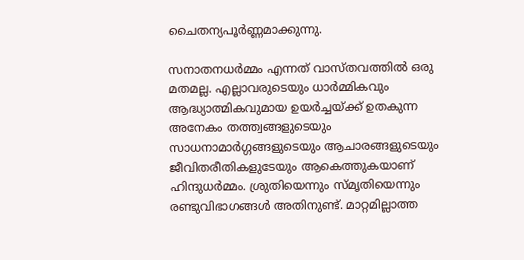ചൈതന്യപൂര്‍ണ്ണമാക്കുന്നു.

സനാതനധര്‍മ്മം എന്നത് വാസ്തവത്തില്‍ ഒരു മതമല്ല. എല്ലാവരുടെയും ധാര്‍മ്മികവും ആദ്ധ്യാത്മികവുമായ ഉയര്‍ച്ചയ്‌ക്ക് ഉതകുന്ന അനേകം തത്ത്വങ്ങളുടെയും സാധനാമാര്‍ഗ്ഗങ്ങളുടെയും ആചാരങ്ങളുടെയും ജീവിതരീതികളുടേയും ആകെത്തുകയാണ് ഹിന്ദുധര്‍മ്മം. ശ്രുതിയെന്നും സ്മൃതിയെന്നും രണ്ടുവിഭാഗങ്ങള്‍ അതിനുണ്ട്. മാറ്റമില്ലാത്ത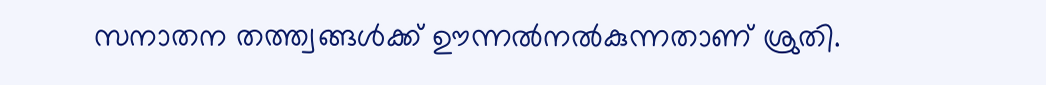സനാതന തത്ത്വങ്ങള്‍ക്ക് ഊന്നല്‍നല്‍കുന്നതാണ് ശ്രുതി.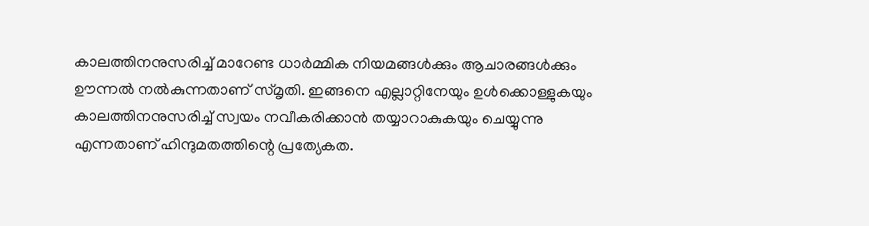കാലത്തിനനുസരിച്ച് മാറേണ്ട ധാര്‍മ്മിക നിയമങ്ങള്‍ക്കും ആചാരങ്ങള്‍ക്കും ഊന്നല്‍ നല്‍കുന്നതാണ് സ്മൃതി. ഇങ്ങനെ എല്ലാറ്റിനേയും ഉള്‍ക്കൊള്ളുകയും കാലത്തിനനുസരിച്ച് സ്വയം നവീകരിക്കാന്‍ തയ്യാറാകുകയും ചെയ്യുന്നു എന്നതാണ് ഹിന്ദുമതത്തിന്റെ പ്രത്യേകത.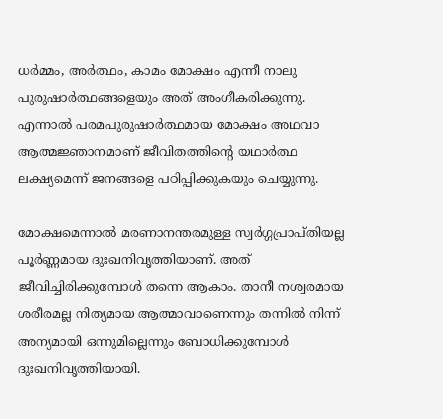ധര്‍മ്മം, അര്‍ത്ഥം, കാമം മോക്ഷം എന്നീ നാലു പുരുഷാര്‍ത്ഥങ്ങളെയും അത് അംഗീകരിക്കുന്നു. എന്നാല്‍ പരമപുരുഷാര്‍ത്ഥമായ മോക്ഷം അഥവാ ആത്മജ്ഞാനമാണ് ജീവിതത്തിന്റെ യഥാര്‍ത്ഥ ലക്ഷ്യമെന്ന് ജനങ്ങളെ പഠിപ്പിക്കുകയും ചെയ്യുന്നു.

മോക്ഷമെന്നാല്‍ മരണാനന്തരമുള്ള സ്വര്‍ഗ്ഗപ്രാപ്തിയല്ല പൂര്‍ണ്ണമായ ദുഃഖനിവൃത്തിയാണ്. അത് ജീവിച്ചിരിക്കുമ്പോള്‍ തന്നെ ആകാം. താനീ നശ്വരമായ ശരീരമല്ല നിത്യമായ ആത്മാവാണെന്നും തന്നില്‍ നിന്ന് അന്യമായി ഒന്നുമില്ലെന്നും ബോധിക്കുമ്പോള്‍ ദുഃഖനിവൃത്തിയായി.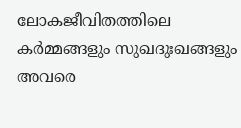ലോകജീവിതത്തിലെ കര്‍മ്മങ്ങളും സുഖദുഃഖങ്ങളും അവരെ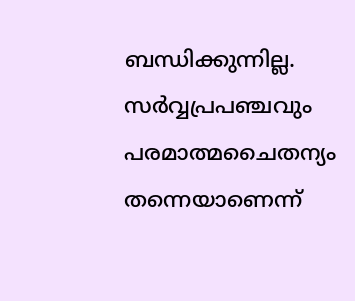ബന്ധിക്കുന്നില്ല. സര്‍വ്വപ്രപഞ്ചവും പരമാത്മചൈതന്യം തന്നെയാണെന്ന്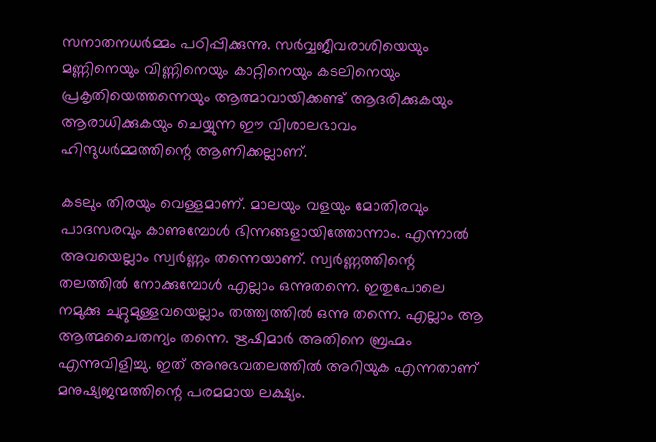സനാതനധര്‍മ്മം പഠിപ്പിക്കുന്നു. സര്‍വ്വജീവരാശിയെയും മണ്ണിനെയും വിണ്ണിനെയും കാറ്റിനെയും കടലിനെയും പ്രകൃതിയെത്തന്നെയും ആത്മാവായിക്കണ്ട് ആദരിക്കുകയും ആരാധിക്കുകയും ചെയ്യുന്ന ഈ വിശാലഭാവം ഹിന്ദുധര്‍മ്മത്തിന്റെ ആണിക്കല്ലാണ്.

കടലും തിരയും വെള്ളമാണ്. മാലയും വളയും മോതിരവും പാദസരവും കാണുമ്പോള്‍ ഭിന്നങ്ങളായിത്തോന്നാം. എന്നാല്‍ അവയെല്ലാം സ്വര്‍ണ്ണം തന്നെയാണ്. സ്വര്‍ണ്ണത്തിന്റെ തലത്തില്‍ നോക്കുമ്പോള്‍ എല്ലാം ഒന്നുതന്നെ. ഇതുപോലെ നമുക്കു ചുറ്റുമുള്ളവയെല്ലാം തത്ത്വത്തില്‍ ഒന്നു തന്നെ. എല്ലാം ആ ആത്മചൈതന്യം തന്നെ. ഋഷിമാര്‍ അതിനെ ബ്രഹ്മം എന്നുവിളിച്ചു. ഇത് അനുഭവതലത്തില്‍ അറിയുക എന്നതാണ് മനുഷ്യജന്മത്തിന്റെ പരമമായ ലക്ഷ്യം.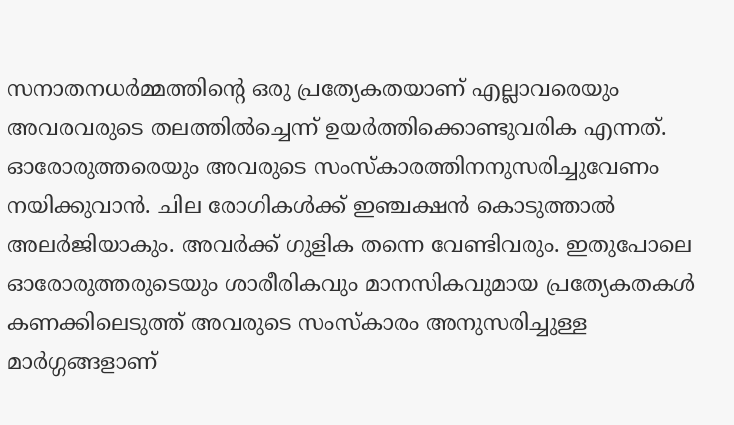സനാതനധര്‍മ്മത്തിന്റെ ഒരു പ്രത്യേകതയാണ് എല്ലാവരെയും അവരവരുടെ തലത്തില്‍ച്ചെന്ന് ഉയര്‍ത്തിക്കൊണ്ടുവരിക എന്നത്. ഓരോരുത്തരെയും അവരുടെ സംസ്‌കാരത്തിനനുസരിച്ചുവേണം നയിക്കുവാന്‍. ചില രോഗികള്‍ക്ക് ഇഞ്ചക്ഷന്‍ കൊടുത്താല്‍ അലര്‍ജിയാകും. അവര്‍ക്ക് ഗുളിക തന്നെ വേണ്ടിവരും. ഇതുപോലെ ഓരോരുത്തരുടെയും ശാരീരികവും മാനസികവുമായ പ്രത്യേകതകള്‍ കണക്കിലെടുത്ത് അവരുടെ സംസ്‌കാരം അനുസരിച്ചുള്ള മാര്‍ഗ്ഗങ്ങളാണ്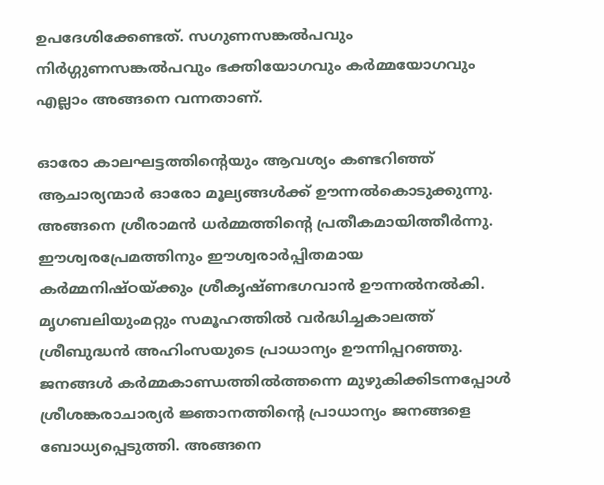ഉപദേശിക്കേണ്ടത്. സഗുണസങ്കല്‍പവും നിര്‍ഗ്ഗുണസങ്കല്‍പവും ഭക്തിയോഗവും കര്‍മ്മയോഗവും എല്ലാം അങ്ങനെ വന്നതാണ്.

ഓരോ കാലഘട്ടത്തിന്റെയും ആവശ്യം കണ്ടറിഞ്ഞ് ആചാര്യന്മാര്‍ ഓരോ മൂല്യങ്ങള്‍ക്ക് ഊന്നല്‍കൊടുക്കുന്നു. അങ്ങനെ ശ്രീരാമന്‍ ധര്‍മ്മത്തിന്റെ പ്രതീകമായിത്തീര്‍ന്നു. ഈശ്വരപ്രേമത്തിനും ഈശ്വരാര്‍പ്പിതമായ കര്‍മ്മനിഷ്ഠയ്‌ക്കും ശ്രീകൃഷ്ണഭഗവാന്‍ ഊന്നല്‍നല്‍കി. മൃഗബലിയുംമറ്റും സമൂഹത്തില്‍ വര്‍ദ്ധിച്ചകാലത്ത് ശ്രീബുദ്ധന്‍ അഹിംസയുടെ പ്രാധാന്യം ഊന്നിപ്പറഞ്ഞു. ജനങ്ങള്‍ കര്‍മ്മകാണ്ഡത്തില്‍ത്തന്നെ മുഴുകിക്കിടന്നപ്പോള്‍ ശ്രീശങ്കരാചാര്യര്‍ ജ്ഞാനത്തിന്റെ പ്രാധാന്യം ജനങ്ങളെ ബോധ്യപ്പെടുത്തി. അങ്ങനെ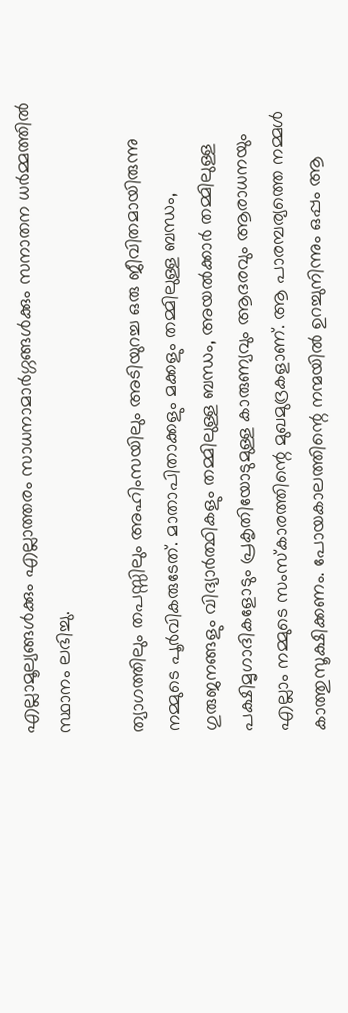എല്ലാമൂല്യങ്ങള്‍ക്കും എല്ലാത്തരം സാധനാമാര്‍ഗ്ഗങ്ങള്‍ക്കും സനാതന ധര്‍മ്മത്തില്‍ സ്ഥാനം ലഭിച്ചു.

ത്യാഗത്തിലും തപസ്സിലും അഹിംസയിലും അടിയുറച്ച ഒരു ജീവിതമായിരുന്നു നമ്മുടെ പൂര്‍വികരുടേത്. മാതാപിതാക്കളും മക്കളും തമ്മിലുള്ള ബന്ധം, ഗുരുജനങ്ങളും വിദ്യാര്‍ത്ഥികളും തമ്മിലുള്ള ബന്ധം, അയല്‍ക്കാര്‍ തമ്മിലുള്ള പക്ഷിമൃഗാദികളോടും പ്രകൃതിയോടുമുള്ള കാരുണ്യവും ആദരവും ആരാധനയും എല്ലാം നമ്മുടെ സംസ്‌കാരത്തിന്റെ മുഖമുദ്രകളാണ്. ആ പാരമ്പര്യത്തെ നമ്മള്‍ കാത്തുസൂക്ഷിക്കണം. പോയകാലത്തിന്റെ നന്മയില്‍ ഉറച്ചുനിന്നും ഒപ്പം ആ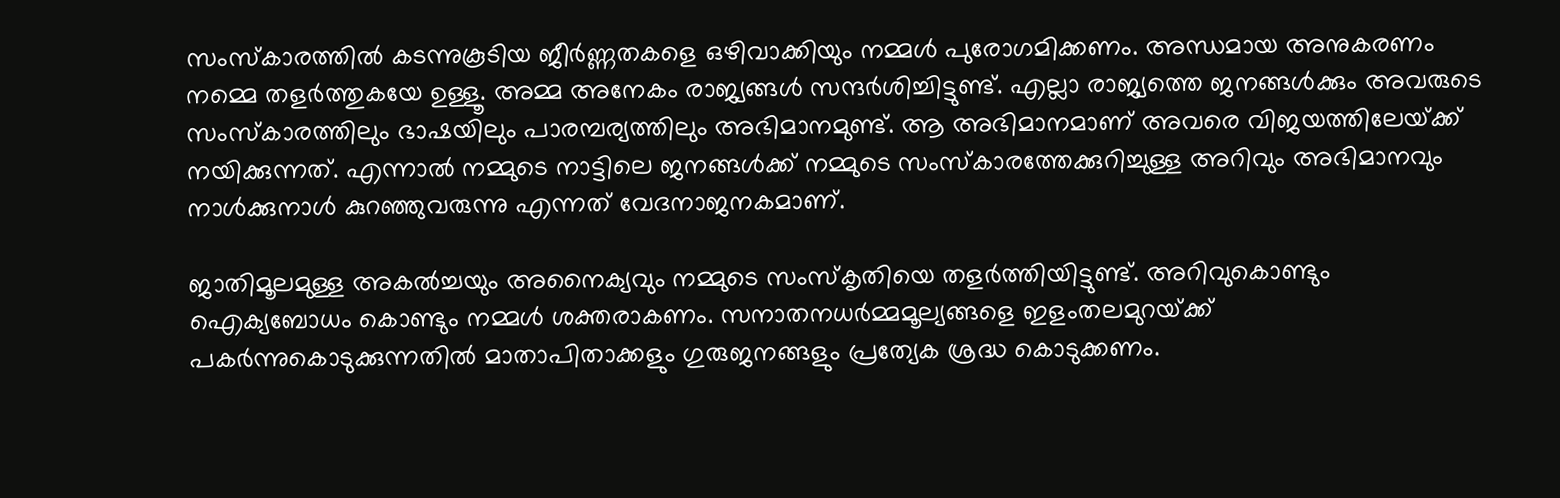സംസ്‌കാരത്തില്‍ കടന്നുകൂടിയ ജീര്‍ണ്ണതകളെ ഒഴിവാക്കിയും നമ്മള്‍ പുരോഗമിക്കണം. അന്ധമായ അനുകരണം നമ്മെ തളര്‍ത്തുകയേ ഉള്ളൂ. അമ്മ അനേകം രാജ്യങ്ങള്‍ സന്ദര്‍ശിച്ചിട്ടുണ്ട്. എല്ലാ രാജ്യത്തെ ജനങ്ങള്‍ക്കും അവരുടെ സംസ്‌കാരത്തിലും ഭാഷയിലും പാരമ്പര്യത്തിലും അഭിമാനമുണ്ട്. ആ അഭിമാനമാണ് അവരെ വിജയത്തിലേയ്‌ക്ക് നയിക്കുന്നത്. എന്നാല്‍ നമ്മുടെ നാട്ടിലെ ജനങ്ങള്‍ക്ക് നമ്മുടെ സംസ്‌കാരത്തേക്കുറിച്ചുള്ള അറിവും അഭിമാനവും നാള്‍ക്കുനാള്‍ കുറഞ്ഞുവരുന്നു എന്നത് വേദനാജനകമാണ്.

ജാതിമൂലമുള്ള അകല്‍ച്ചയും അനൈക്യവും നമ്മുടെ സംസ്‌കൃതിയെ തളര്‍ത്തിയിട്ടുണ്ട്. അറിവുകൊണ്ടും ഐക്യബോധം കൊണ്ടും നമ്മള്‍ ശക്തരാകണം. സനാതനധര്‍മ്മമൂല്യങ്ങളെ ഇളംതലമുറയ്‌ക്ക് പകര്‍ന്നുകൊടുക്കുന്നതില്‍ മാതാപിതാക്കളും ഗുരുജനങ്ങളും പ്രത്യേക ശ്രദ്ധ കൊടുക്കണം.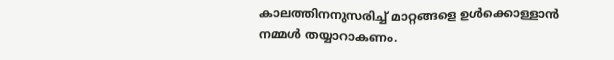കാലത്തിനനുസരിച്ച് മാറ്റങ്ങളെ ഉള്‍ക്കൊള്ളാന്‍ നമ്മള്‍ തയ്യാറാകണം.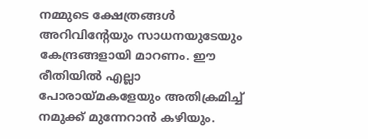നമ്മുടെ ക്ഷേത്രങ്ങള്‍ അറിവിന്റേയും സാധനയുടേയും കേന്ദ്രങ്ങളായി മാറണം. ഈ രീതിയില്‍ എല്ലാ പോരായ്‌മകളേയും അതിക്രമിച്ച് നമുക്ക് മുന്നേറാന്‍ കഴിയും.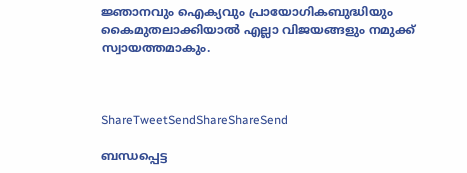ജ്ഞാനവും ഐക്യവും പ്രായോഗികബുദ്ധിയും കൈമുതലാക്കിയാല്‍ എല്ലാ വിജയങ്ങളും നമുക്ക് സ്വായത്തമാകും.



ShareTweetSendShareShareSend

ബന്ധപ്പെട്ട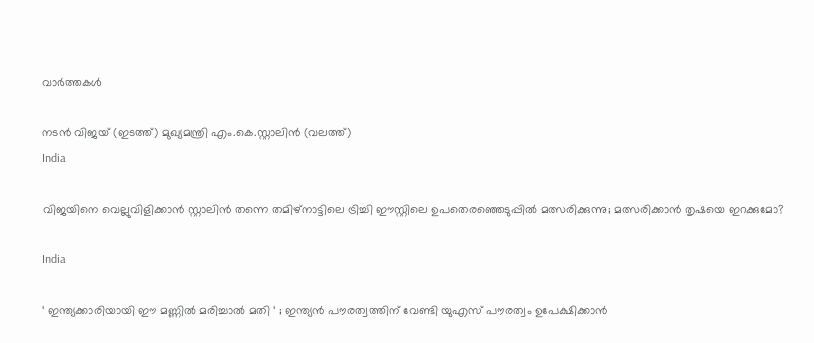വാര്‍ത്തകള്‍

നടന്‍ വിജയ് (ഇടത്ത്) മുഖ്യമന്ത്രി എം.കെ.സ്റ്റാലിന്‍ (വലത്ത്)
India

വിജയിനെ വെല്ലുവിളിക്കാന്‍ സ്റ്റാലിന്‍ തന്നെ തമിഴ്നാട്ടിലെ ട്രിച്ചി ഈസ്റ്റിലെ ഉപതെരഞ്ഞെടുപ്പില്‍ മത്സരിക്കുന്നു; മത്സരിക്കാന്‍ തൃഷയെ ഇറക്കുമോ?

India

‘ ഇന്ത്യക്കാരിയായി ഈ മണ്ണിൽ മരിച്ചാൽ മതി ‘ ; ഇന്ത്യൻ പൗരത്വത്തിന് വേണ്ടി യുഎസ് പൗരത്വം ഉപേക്ഷിക്കാൻ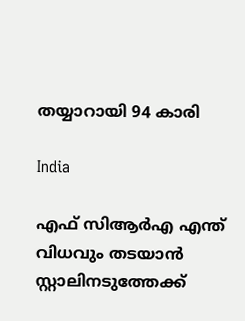തയ്യാറായി 94 കാരി

India

എഫ് സിആര്‍എ എന്ത് വിധവും തടയാന്‍ സ്റ്റാലിനടുത്തേക്ക്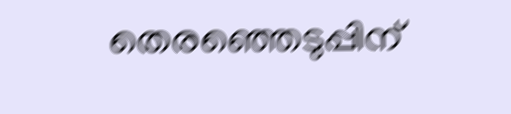തെരഞ്ഞെടുപ്പിന്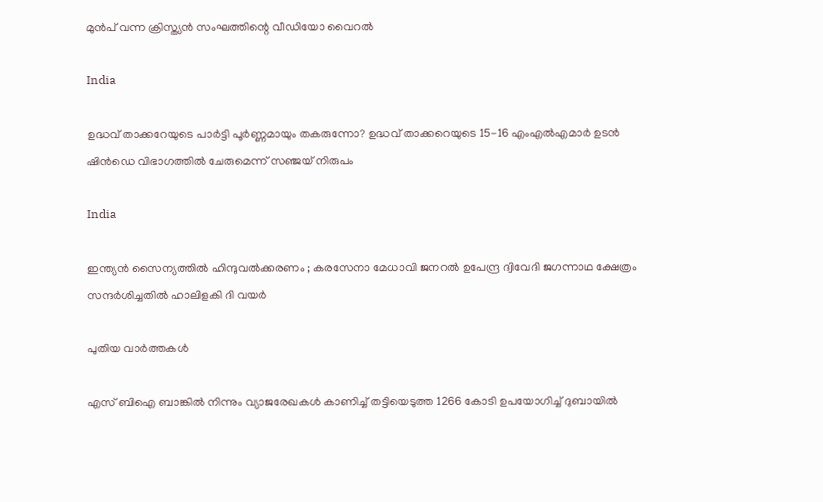മുന്‍പ് വന്ന ക്രിസ്ത്യന്‍ സംഘത്തിന്റെ വീഡിയോ വൈറല്‍

India

ഉദ്ധവ് താക്കറേയുടെ പാര്‍ട്ടി പൂര്‍ണ്ണമായും തകരുന്നോ? ഉദ്ധവ് താക്കറെയുടെ 15-16 എംഎൽഎമാർ ഉടൻ ഷിൻഡെ വിഭാഗത്തിൽ ചേരുമെന്ന് സഞ്ജയ് നിരുപം

India

ഇന്ത്യൻ സൈന്യത്തിൽ ഹിന്ദുവൽക്കരണം ; കരസേനാ മേധാവി ജനറൽ ഉപേന്ദ്ര ദ്വിവേദി ജഗന്നാഥ ക്ഷേത്രം സന്ദർശിച്ചതിൽ ഹാലിളകി ദി വയർ

പുതിയ വാര്‍ത്തകള്‍

എസ് ബിഐ ബാങ്കില്‍ നിന്നും വ്യാജരേഖകള്‍ കാണിച്ച് തട്ടിയെടുത്ത 1266 കോടി ഉപയോഗിച്ച് ദുബായില്‍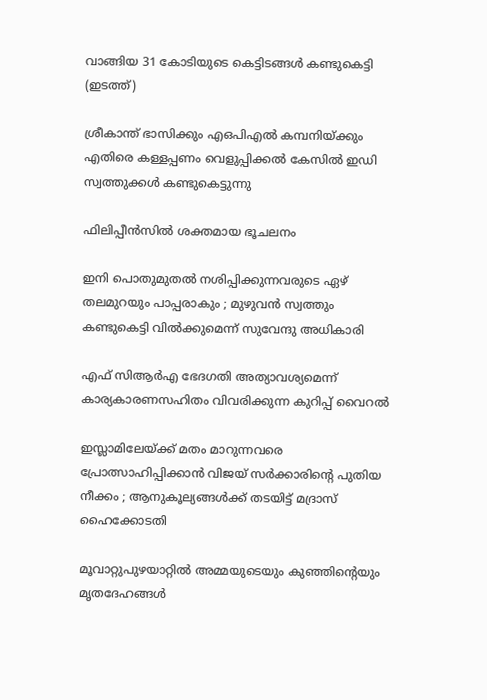വാങ്ങിയ 31 കോടിയുടെ കെട്ടിടങ്ങള്‍ കണ്ടുകെട്ടി (ഇടത്ത്)

ശ്രീകാന്ത് ഭാസിക്കും എഒപിഎല്‍ കമ്പനിയ്‌ക്കും എതിരെ കള്ളപ്പണം വെളുപ്പിക്കല്‍ കേസില്‍ ഇഡി സ്വത്തുക്കള്‍ കണ്ടുകെട്ടുന്നു

ഫിലിപ്പീന്‍സില്‍ ശക്തമായ ഭൂചലനം

ഇനി പൊതുമുതൽ നശിപ്പിക്കുന്നവരുടെ ഏഴ് തലമുറയും പാപ്പരാകും ; മുഴുവൻ സ്വത്തും കണ്ടുകെട്ടി വിൽക്കുമെന്ന് സുവേന്ദു അധികാരി

എഫ് സിആര്‍എ ഭേദഗതി അത്യാവശ്യമെന്ന് കാര്യകാരണസഹിതം വിവരിക്കുന്ന കുറിപ്പ് വൈറല്‍

ഇസ്ലാമിലേയ്‌ക്ക് മതം മാറുന്നവരെ പ്രോത്സാഹിപ്പിക്കാൻ വിജയ് സർക്കാരിന്റെ പുതിയ നീക്കം ; ആനുകൂല്യങ്ങൾക്ക് തടയിട്ട് മദ്രാസ് ഹൈക്കോടതി

മൂവാറ്റുപുഴയാറ്റില്‍ അമ്മയുടെയും കുഞ്ഞിന്റെയും മൃതദേഹങ്ങള്‍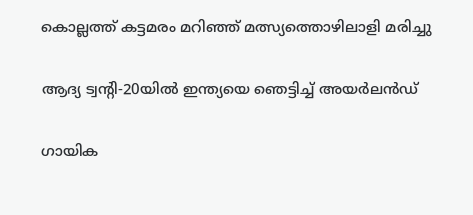കൊല്ലത്ത് കട്ടമരം മറിഞ്ഞ് മത്സ്യത്തൊഴിലാളി മരിച്ചു

ആദ്യ ട്വന്റി-20യില്‍ ഇന്ത്യയെ ഞെട്ടിച്ച് അയര്‍ലന്‍ഡ്

ഗായിക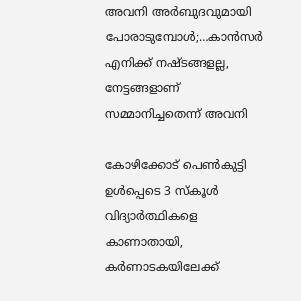അവനി അര്‍ബുദവുമായി പോരാടുമ്പോള്‍;…കാൻസർ എനിക്ക് നഷ്ടങ്ങളല്ല, നേട്ടങ്ങളാണ് സമ്മാനിച്ചതെന്ന് അവനി

കോഴിക്കോട് പെണ്‍കുട്ടി ഉള്‍പ്പെടെ 3 സ്‌കൂള്‍ വിദ്യാര്‍ത്ഥികളെ കാണാതായി, കര്‍ണാടകയിലേക്ക്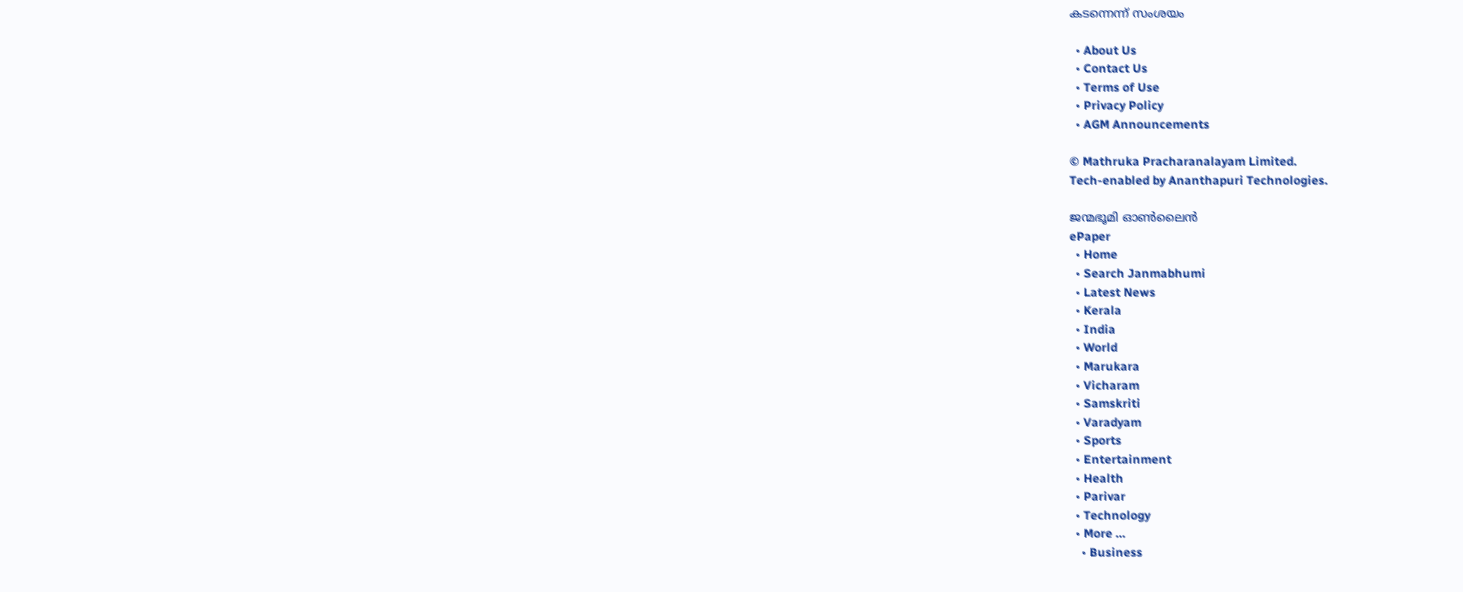കടന്നെന്ന് സംശയം

  • About Us
  • Contact Us
  • Terms of Use
  • Privacy Policy
  • AGM Announcements

© Mathruka Pracharanalayam Limited.
Tech-enabled by Ananthapuri Technologies.

ജന്മഭൂമി ഓണ്‍ലൈന്‍
ePaper
  • Home
  • Search Janmabhumi
  • Latest News
  • Kerala
  • India
  • World
  • Marukara
  • Vicharam
  • Samskriti
  • Varadyam
  • Sports
  • Entertainment
  • Health
  • Parivar
  • Technology
  • More …
    • Business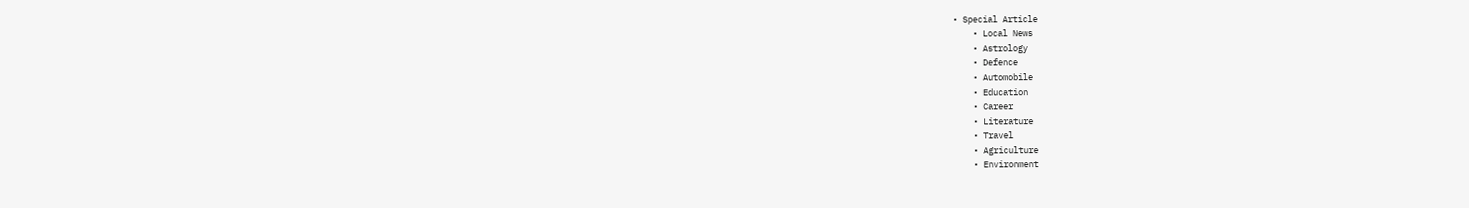• Special Article
    • Local News
    • Astrology
    • Defence
    • Automobile
    • Education
    • Career
    • Literature
    • Travel
    • Agriculture
    • Environment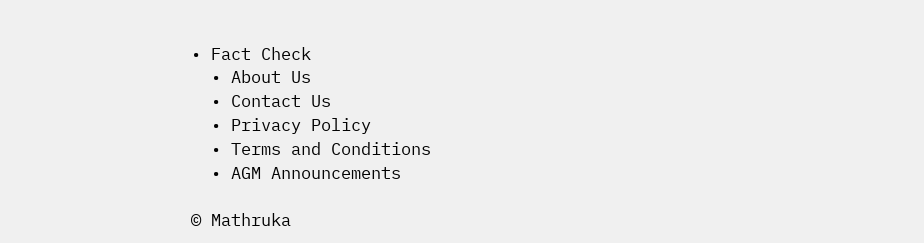• Fact Check
  • About Us
  • Contact Us
  • Privacy Policy
  • Terms and Conditions
  • AGM Announcements

© Mathruka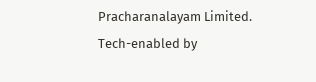Pracharanalayam Limited.
Tech-enabled by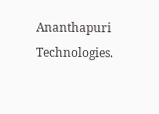Ananthapuri Technologies.